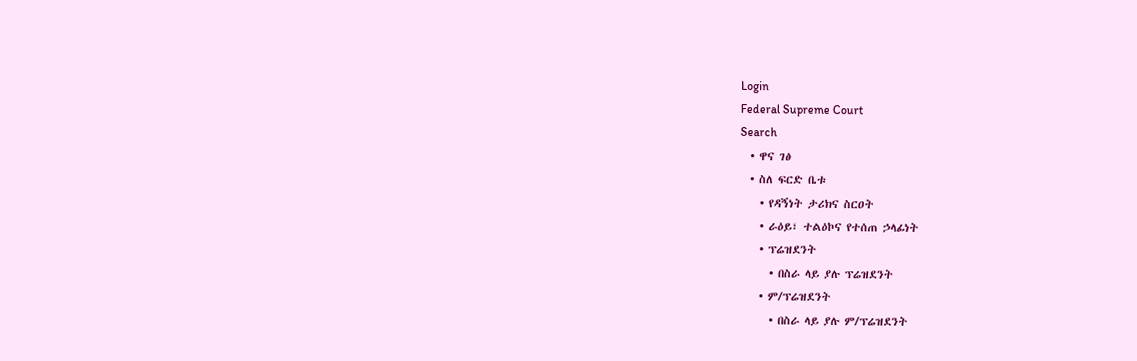Login
Federal Supreme Court
Search
  • ዋና ገፅ
  • ስለ ፍርድ ቤቱ
    • የዳኝነት ታሪክና ስርዐት
    • ራዕይ፣ ተልዕኮና የተሰጠ ኃላፊነት
    • ፕሬዝደንት
      • በስራ ላይ ያሉ ፕሬዝደንት
    • ም/ፕሬዝደንት
      • በስራ ላይ ያሉ ም/ፕሬዝደንት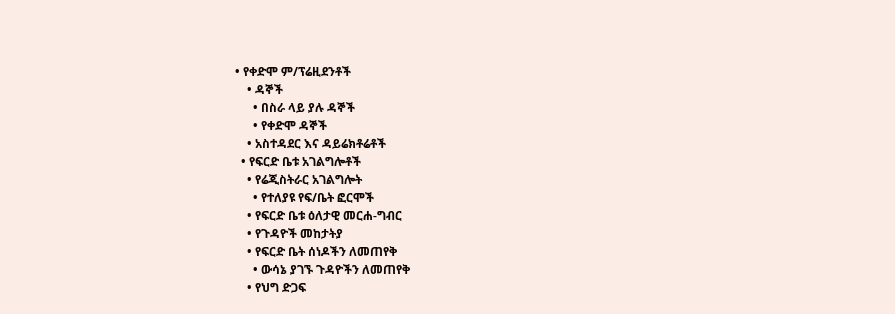• የቀድሞ ም/ፕሬዚደንቶች
    • ዳኞች
      • በስራ ላይ ያሉ ዳኞች
      • የቀድሞ ዳኞች
    • አስተዳደር እና ዳይሬክቶሬቶች
  • የፍርድ ቤቱ አገልግሎቶች
    • የሬጂስትራር አገልግሎት
      • የተለያዩ የፍ/ቤት ፎርሞች
    • የፍርድ ቤቱ ዕለታዊ መርሐ-ግብር
    • የጉዳዮች መከታትያ
    • የፍርድ ቤት ሰነዶችን ለመጠየቅ
      • ውሳኔ ያገኙ ጉዳዮችን ለመጠየቅ
    • የህግ ድጋፍ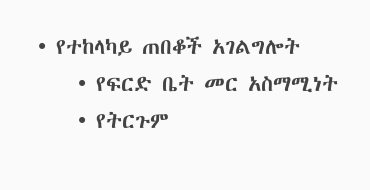• የተከላካይ ጠበቆች አገልግሎት
    • የፍርድ ቤት መር አስማሚነት
    • የትርጉም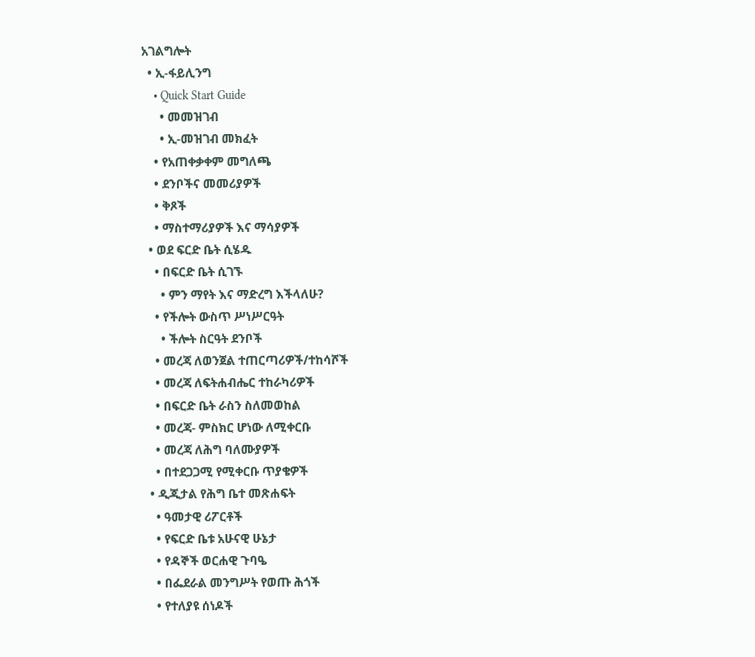አገልግሎት
  • ኢ-ፋይሊንግ
    • Quick Start Guide
      • መመዝገብ
      • ኢ-መዝገብ መክፈት
    • የአጠቀቃቀም መግለጫ
    • ደንቦችና መመሪያዎች
    • ቅጾች
    • ማስተማሪያዎች እና ማሳያዎች
  • ወደ ፍርድ ቤት ሲሄዱ
    • በፍርድ ቤት ሲገኙ
      • ምን ማየት እና ማድረግ እችላለሁ?
    • የችሎት ውስጥ ሥነሥርዓት
      • ችሎት ስርዓት ደንቦች
    • መረጃ ለወንጀል ተጠርጣሪዎች/ተከሳሾች
    • መረጃ ለፍትሐብሔር ተከራካሪዎች
    • በፍርድ ቤት ራስን ስለመወከል
    • መረጃ- ምስክር ሆነው ለሚቀርቡ
    • መረጃ ለሕግ ባለሙያዎች
    • በተደጋጋሚ የሚቀርቡ ጥያቄዎች
  • ዲጂታል የሕግ ቤተ መጽሐፍት
    • ዓመታዊ ሪፖርቶች
    • የፍርድ ቤቱ አሁናዊ ሁኔታ
    • የዳኞች ወርሐዊ ጉባዔ
    • በፌደራል መንግሥት የወጡ ሕጎች
    • የተለያዩ ሰነዶች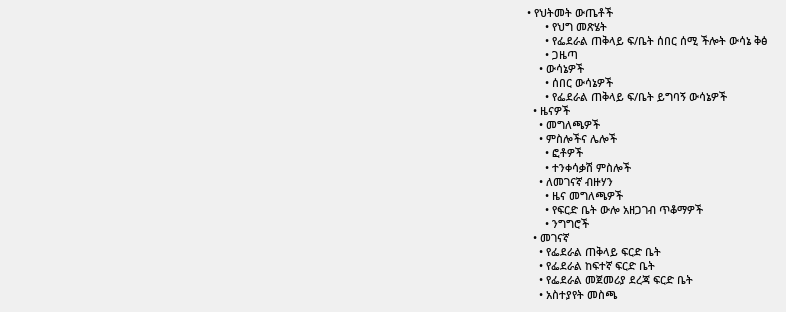• የህትመት ውጤቶች
      • የህግ መጽሄት
      • የፌደራል ጠቅላይ ፍ/ቤት ሰበር ሰሚ ችሎት ውሳኔ ቅፅ
      • ጋዜጣ
    • ውሳኔዎች
      • ሰበር ውሳኔዎች
      • የፌደራል ጠቅላይ ፍ/ቤት ይግባኝ ውሳኔዎች
  • ዜናዎች
    • መግለጫዎች
    • ምስሎችና ሌሎች
      • ፎቶዎች
      • ተንቀሳቃሽ ምስሎች
    • ለመገናኛ ብዙሃን
      • ዜና መግለጫዎች
      • የፍርድ ቤት ውሎ አዘጋገብ ጥቆማዎች
      • ንግግሮች
  • መገናኛ
    • የፌደራል ጠቅላይ ፍርድ ቤት
    • የፌደራል ከፍተኛ ፍርድ ቤት
    • የፌደራል መጀመሪያ ደረጃ ፍርድ ቤት
    • አስተያየት መስጫ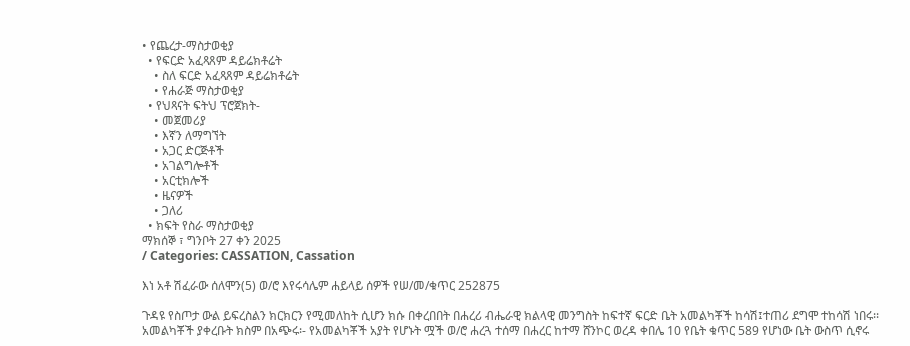• የጨረታ-ማስታወቂያ
  • የፍርድ አፈጻጸም ዳይሬክቶሬት
    • ስለ ፍርድ አፈጻጸም ዳይሬክቶሬት
    • የሐራጅ ማስታወቂያ
  • የህጻናት ፍትህ ፕሮጀክት-
    • መጀመሪያ
    • እኛን ለማግኘት
    • አጋር ድርጅቶች
    • አገልግሎቶች
    • አርቲክሎች
    • ዜናዎች
    • ጋለሪ
  • ክፍት የስራ ማስታወቂያ
ማክሰኞ ፣ ግንቦት 27 ቀን 2025
/ Categories: CASSATION, Cassation

እነ አቶ ሽፈራው ሰለሞን(5) ወ/ሮ እየሩሳሌም ሐይላይ ሰዎች የሠ/መ/ቁጥር 252875

ጉዳዩ የስጦታ ውል ይፍረስልን ክርክርን የሚመለከት ሲሆን ክሱ በቀረበበት በሐረሪ ብሔራዊ ክልላዊ መንግስት ከፍተኛ ፍርድ ቤት አመልካቾች ከሳሽ፤ተጠሪ ደግሞ ተከሳሽ ነበሩ፡፡ አመልካቾች ያቀረቡት ክስም በአጭሩ፡- የአመልካቾች አያት የሆኑት ሟች ወ/ሮ ሐረጓ ተሰማ በሐረር ከተማ ሸንኮር ወረዳ ቀበሌ 10 የቤት ቁጥር 589 የሆነው ቤት ውስጥ ሲኖሩ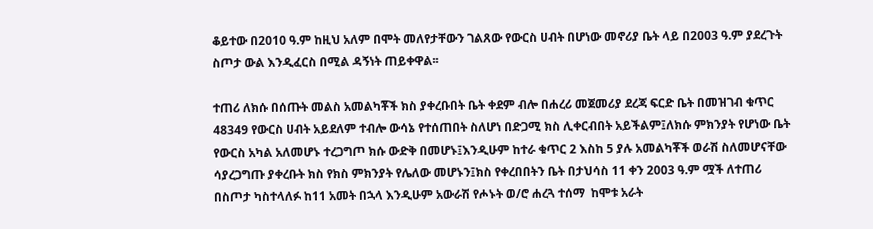ቆይተው በ2010 ዓ.ም ከዚህ አለም በሞት መለየታቸውን ገልጸው የውርስ ሀብት በሆነው መኖሪያ ቤት ላይ በ2003 ዓ.ም ያደረጉት ስጦታ ውል እንዲፈርስ በሚል ዳኝነት ጠይቀዋል፡፡

ተጠሪ ለክሱ በሰጡት መልስ አመልካቾች ክስ ያቀረቡበት ቤት ቀደም ብሎ በሐረሪ መጀመሪያ ደረጃ ፍርድ ቤት በመዝገብ ቁጥር 48349 የውርስ ሀብት አይደለም ተብሎ ውሳኔ የተሰጠበት ስለሆነ በድጋሚ ክስ ሊቀርብበት አይችልም፤ለክሱ ምክንያት የሆነው ቤት የውርስ አካል አለመሆኑ ተረጋግጦ ክሱ ውድቅ በመሆኑ፤እንዲሁም ከተራ ቁጥር 2 እስከ 5 ያሉ አመልካቾች ወራሽ ስለመሆናቸው ሳያረጋግጡ ያቀረቡት ክስ የክስ ምክንያት የሌለው መሆኑን፤ክስ የቀረበበትን ቤት በታህሳስ 11 ቀን 2003 ዓ.ም ሟች ለተጠሪ በስጦታ ካስተላለፉ ከ11 አመት በኋላ እንዲሁም አውራሽ የሖኑት ወ/ሮ ሐረጓ ተሰማ  ከሞቱ አራት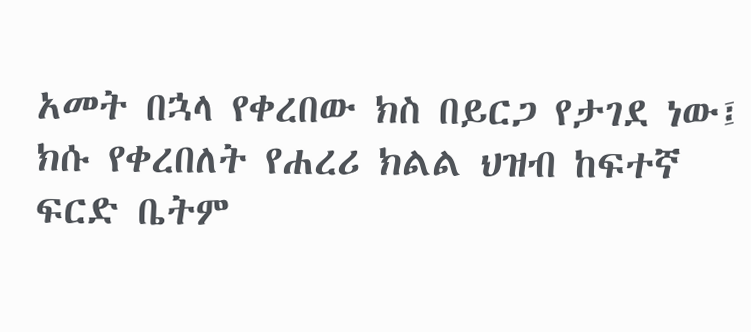አመት በኋላ የቀረበው ክስ በይርጋ የታገደ ነው፤ ክሱ የቀረበለት የሐረሪ ክልል ህዝብ ከፍተኛ ፍርድ ቤትም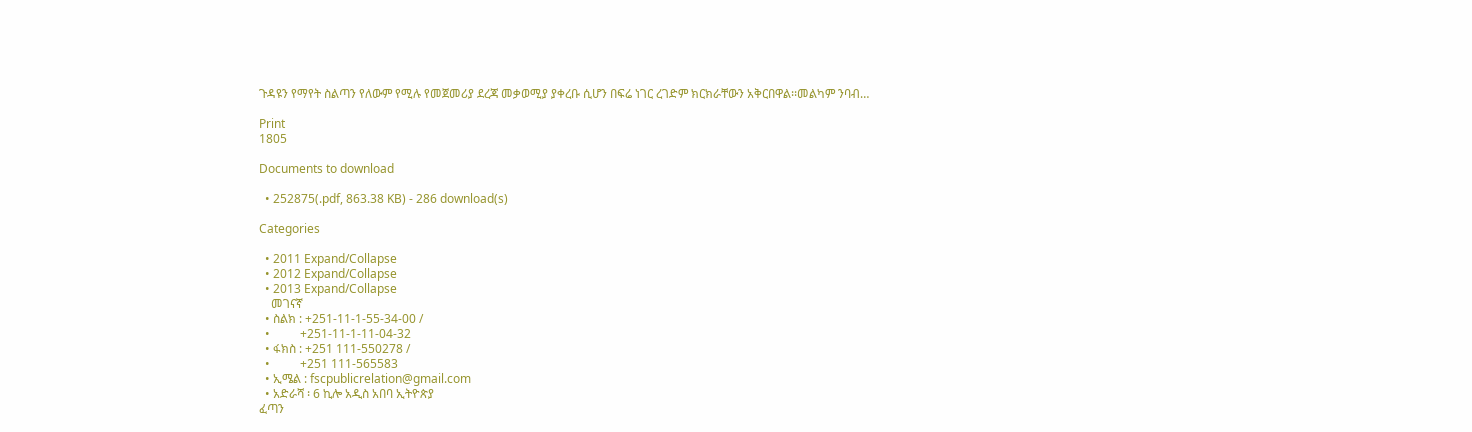ጉዳዩን የማየት ስልጣን የለውም የሚሉ የመጀመሪያ ደረጃ መቃወሚያ ያቀረቡ ሲሆን በፍሬ ነገር ረገድም ክርክራቸውን አቅርበዋል፡፡መልካም ንባብ…

Print
1805

Documents to download

  • 252875(.pdf, 863.38 KB) - 286 download(s)

Categories

  • 2011 Expand/Collapse
  • 2012 Expand/Collapse
  • 2013 Expand/Collapse
    መገናኛ
  • ስልክ : +251-11-1-55-34-00 /
  •          +251-11-1-11-04-32
  • ፋክስ : +251 111-550278 /
  •          +251 111-565583
  • ኢሜል : fscpublicrelation@gmail.com
  • አድራሻ ፡ 6 ኪሎ አዲስ አበባ ኢትዮጵያ
ፈጣን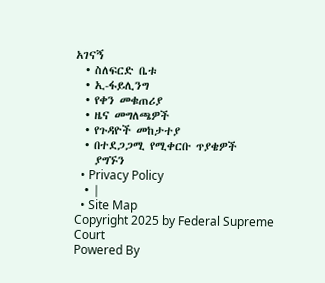አገናኝ
  • ስለፍርድ ቤቱ
  • ኢ-ፋይሊንግ
  • የቀን መቁጠሪያ
  • ዜና መግለጫዎች
  • የጉዳዮች መከታተያ
  • በተደጋጋሚ የሚቀርቡ ጥያቄዎች
    ያግኙን
  • Privacy Policy
  • |
  • Site Map
Copyright 2025 by Federal Supreme Court
Powered By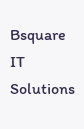Bsquare IT Solutions